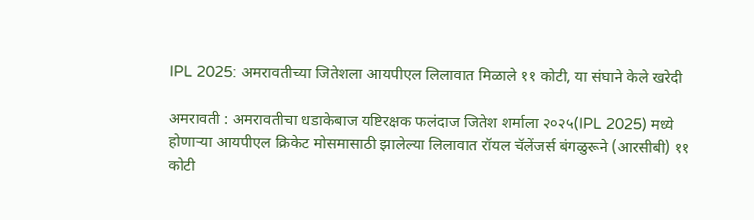IPL 2025: अमरावतीच्या जितेशला आयपीएल लिलावात मिळाले ११ कोटी, या संघाने केले खरेदी

अमरावती : अमरावतीचा धडाकेबाज यष्टिरक्षक फलंदाज जितेश शर्माला २०२५(IPL 2025) मध्ये होणाऱ्या आयपीएल क्रिकेट मोसमासाठी झालेल्या लिलावात रॉयल चॅलेंजर्स बंगळुरूने (आरसीबी) ११ कोटी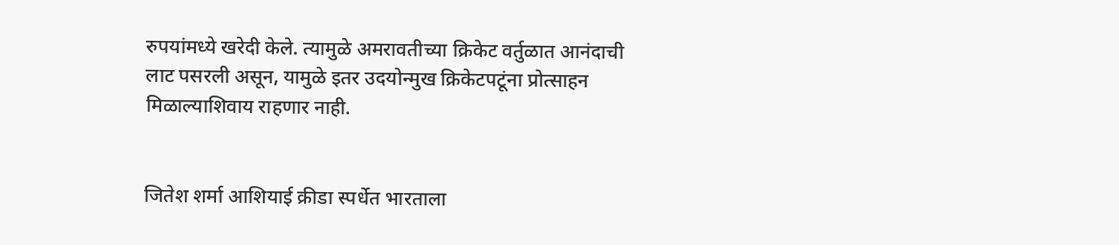रुपयांमध्ये खरेदी केले. त्यामुळे अमरावतीच्या क्रिकेट वर्तुळात आनंदाची लाट पसरली असून, यामुळे इतर उदयोन्मुख क्रिकेटपटूंना प्रोत्साहन मिळाल्याशिवाय राहणार नाही.


जितेश शर्मा आशियाई क्रीडा स्पर्धेत भारताला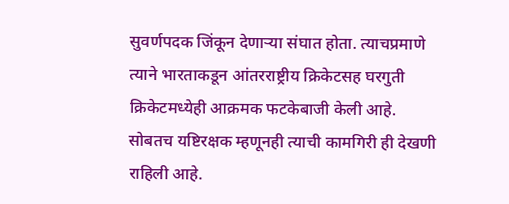सुवर्णपदक जिंकून देणाऱ्या संघात होता. त्याचप्रमाणे त्याने भारताकडून आंतरराष्ट्रीय क्रिकेटसह घरगुती क्रिकेटमध्येही आक्रमक फटकेबाजी केली आहे. सोबतच यष्टिरक्षक म्हणूनही त्याची कामगिरी ही देखणी राहिली आहे.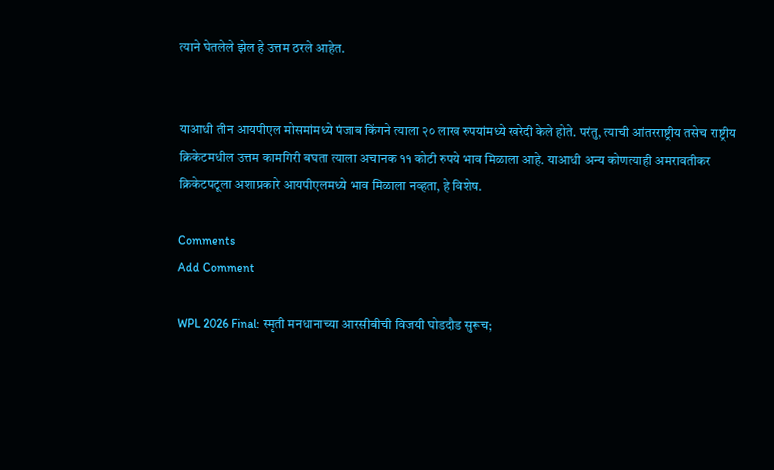त्याने घेतलेले झेल हे उत्तम ठरले आहेत.


याआधी तीन आयपीएल मोसमांमध्ये पंजाब किंगने त्याला २० लाख रुपयांमध्ये खरेदी केले होते. परंतु, त्याची आंतरराष्ट्रीय तसेच राष्ट्रीय क्रिकेटमधील उत्तम कामगिरी बघता त्याला अचानक ११ कोटी रुपये भाव मिळाला आहे. याआधी अन्य कोणत्याही अमरावतीकर क्रिकेटपटूला अशाप्रकारे आयपीएलमध्ये भाव मिळाला नव्हता, हे विशेष.

Comments
Add Comment

WPL 2026 Final: स्मृती मनधानाच्या आरसीबीची विजयी घोडदौड सुरूच;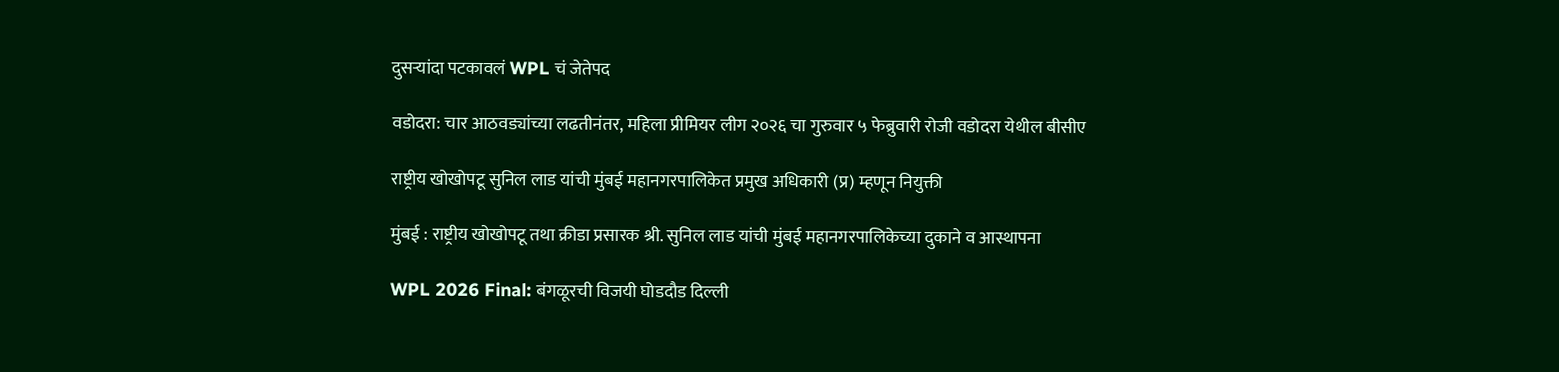दुसऱ्यांदा पटकावलं WPL चं जेतेपद

वडोदरा: चार आठवड्यांच्या लढतीनंतर, महिला प्रीमियर लीग २०२६ चा गुरुवार ५ फेब्रुवारी रोजी वडोदरा येथील बीसीए

राष्ट्रीय खोखोपटू सुनिल लाड यांची मुंबई महानगरपालिकेत प्रमुख अधिकारी (प्र) म्हणून नियुक्ती

मुंबई : राष्ट्रीय खोखोपटू तथा क्रीडा प्रसारक श्री. सुनिल लाड यांची मुंबई महानगरपालिकेच्या दुकाने व आस्थापना

WPL 2026 Final: बंगळूरची विजयी घोडदौड दिल्ली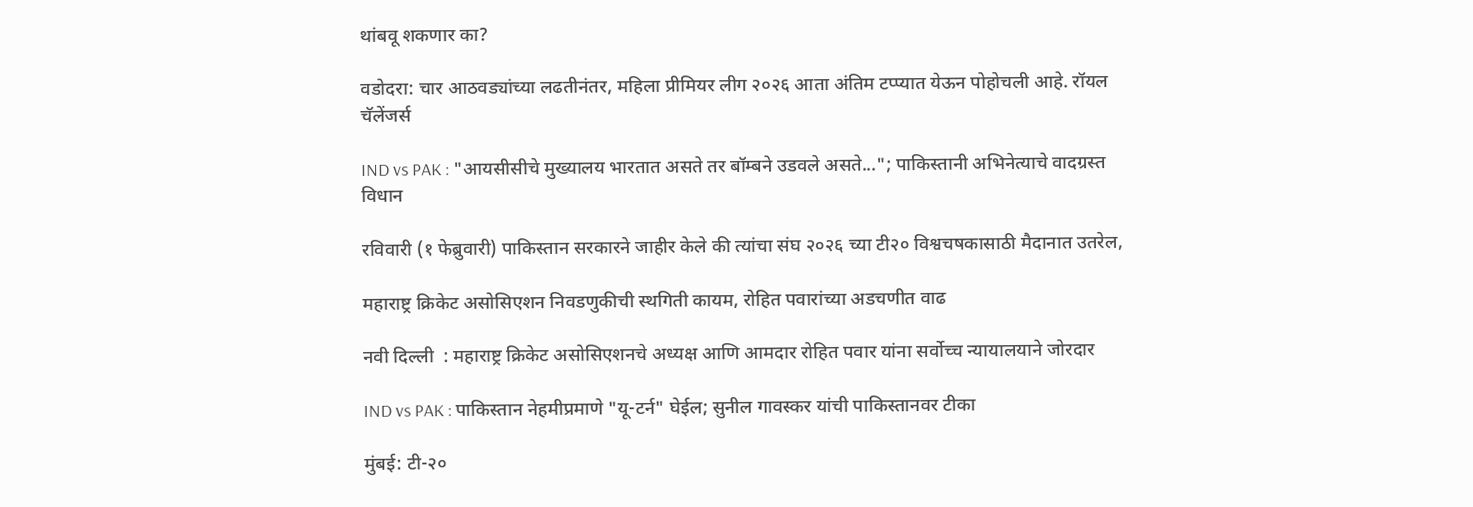थांबवू शकणार का?

वडोदरा: चार आठवड्यांच्या लढतीनंतर, महिला प्रीमियर लीग २०२६ आता अंतिम टप्प्यात येऊन पोहोचली आहे. रॉयल चॅलेंजर्स

IND vs PAK : "आयसीसीचे मुख्यालय भारतात असते तर बॉम्बने उडवले असते..."; पाकिस्तानी अभिनेत्याचे वादग्रस्त विधान

रविवारी (१ फेब्रुवारी) पाकिस्तान सरकारने जाहीर केले की त्यांचा संघ २०२६ च्या टी२० विश्वचषकासाठी मैदानात उतरेल,

महाराष्ट्र क्रिकेट असोसिएशन निवडणुकीची स्थगिती कायम, रोहित पवारांच्या अडचणीत वाढ

नवी दिल्ली  : महाराष्ट्र क्रिकेट असोसिएशनचे अध्यक्ष आणि आमदार रोहित पवार यांना सर्वोच्च न्यायालयाने जोरदार

IND vs PAK : पाकिस्तान नेहमीप्रमाणे "यू-टर्न" घेईल; सुनील गावस्कर यांची पाकिस्तानवर टीका

मुंबई: टी-२०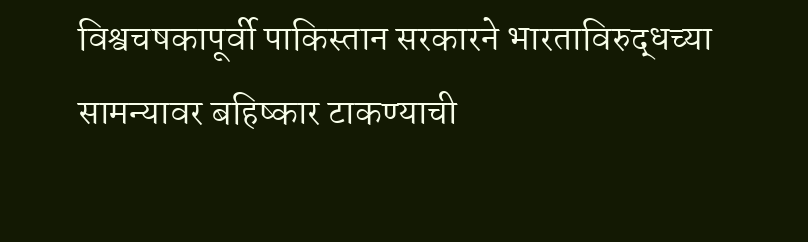विश्वचषकापूर्वी पाकिस्तान सरकारने भारताविरुद्धच्या सामन्यावर बहिष्कार टाकण्याची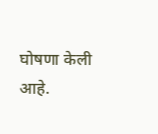घोषणा केली आहे.